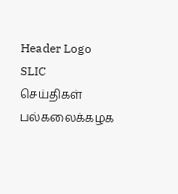Header Logo
SLIC
செய்திகள்
பல்கலைக்கழக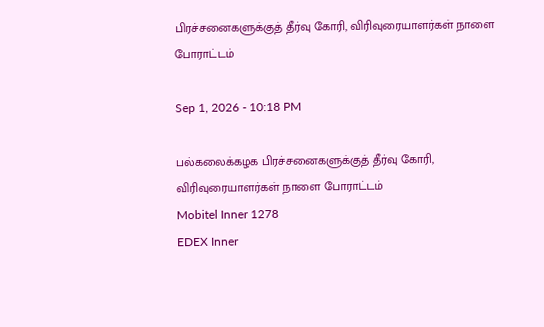பிரச்சனைகளுக்குத் தீர்வு கோரி, விரிவுரையாளர்கள் நாளை போராட்டம்

Sep 1, 2026 - 10:18 PM

பல்கலைக்கழக பிரச்சனைகளுக்குத் தீர்வு கோரி, விரிவுரையாளர்கள் நாளை போராட்டம்
Mobitel Inner 1278
EDEX Inner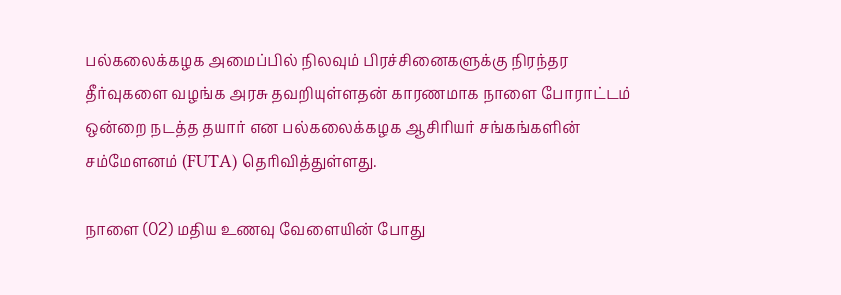பல்கலைக்கழக அமைப்பில் நிலவும் பிரச்சினைகளுக்கு நிரந்தர தீர்வுகளை வழங்க அரசு தவறியுள்ளதன் காரணமாக நாளை போராட்டம் ஒன்றை நடத்த தயார் என பல்கலைக்கழக ஆசிரியர் சங்கங்களின் சம்மேளனம் (FUTA) தெரிவித்துள்ளது.

நாளை (02) மதிய உணவு வேளையின் போது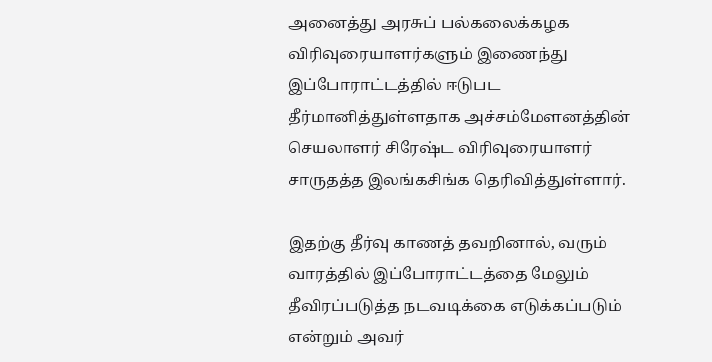அனைத்து அரசுப் பல்கலைக்கழக விரிவுரையாளர்களும் இணைந்து இப்போராட்டத்தில் ஈடுபட தீர்மானித்துள்ளதாக அச்சம்மேளனத்தின் செயலாளர் சிரேஷ்ட விரிவுரையாளர் சாருதத்த இலங்கசிங்க தெரிவித்துள்ளார்.

இதற்கு தீர்வு காணத் தவறினால், வரும் வாரத்தில் இப்போராட்டத்தை மேலும் தீவிரப்படுத்த நடவடிக்கை எடுக்கப்படும் என்றும் அவர்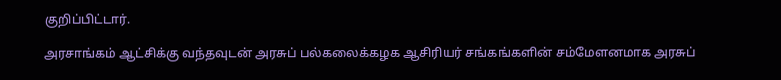குறிப்பிட்டார்.

அரசாங்கம் ஆட்சிக்கு வந்தவுடன் அரசுப் பல்கலைக்கழக ஆசிரியர் சங்கங்களின் சம்மேளனமாக அரசுப்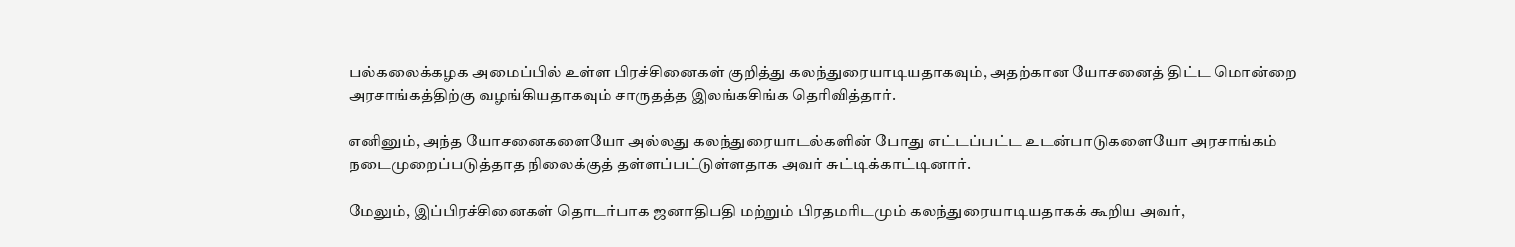பல்கலைக்கழக அமைப்பில் உள்ள பிரச்சினைகள் குறித்து கலந்துரையாடியதாகவும், அதற்கான யோசனைத் திட்ட மொன்றை அரசாங்கத்திற்கு வழங்கியதாகவும் சாருதத்த இலங்கசிங்க தெரிவித்தார்.

எனினும், அந்த யோசனைகளையோ அல்லது கலந்துரையாடல்களின் போது எட்டப்பட்ட உடன்பாடுகளையோ அரசாங்கம் நடைமுறைப்படுத்தாத நிலைக்குத் தள்ளப்பட்டுள்ளதாக அவர் சுட்டிக்காட்டினார்.

மேலும், இப்பிரச்சினைகள் தொடர்பாக ஜனாதிபதி மற்றும் பிரதமரிடமும் கலந்துரையாடியதாகக் கூறிய அவர்,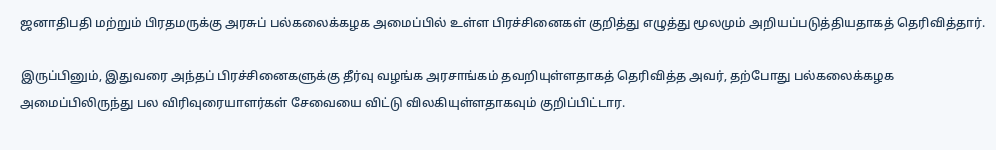ஜனாதிபதி மற்றும் பிரதமருக்கு அரசுப் பல்கலைக்கழக அமைப்பில் உள்ள பிரச்சினைகள் குறித்து எழுத்து மூலமும் அறியப்படுத்தியதாகத் தெரிவித்தார்.

இருப்பினும், இதுவரை அந்தப் பிரச்சினைகளுக்கு தீர்வு வழங்க அரசாங்கம் தவறியுள்ளதாகத் தெரிவித்த அவர், தற்போது பல்கலைக்கழக அமைப்பிலிருந்து பல விரிவுரையாளர்கள் சேவையை விட்டு விலகியுள்ளதாகவும் குறிப்பிட்டார.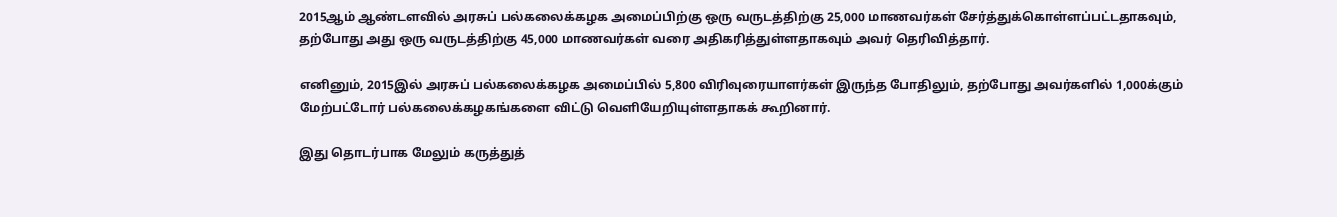2015ஆம் ஆண்டளவில் அரசுப் பல்கலைக்கழக அமைப்பிற்கு ஒரு வருடத்திற்கு 25,000 மாணவர்கள் சேர்த்துக்கொள்ளப்பட்டதாகவும், தற்போது அது ஒரு வருடத்திற்கு 45,000 மாணவர்கள் வரை அதிகரித்துள்ளதாகவும் அவர் தெரிவித்தார்.

எனினும், 2015இல் அரசுப் பல்கலைக்கழக அமைப்பில் 5,800 விரிவுரையாளர்கள் இருந்த போதிலும், தற்போது அவர்களில் 1,000க்கும் மேற்பட்டோர் பல்கலைக்கழகங்களை விட்டு வெளியேறியுள்ளதாகக் கூறினார்.

இது தொடர்பாக மேலும் கருத்துத்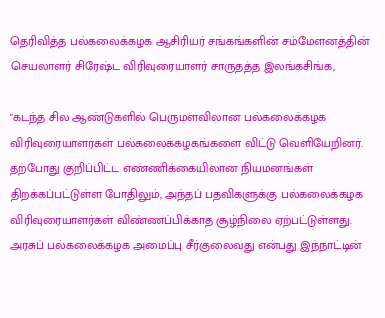தெரிவித்த பல்கலைக்கழக ஆசிரியர் சங்கங்களின் சம்மேளனத்தின் செயலாளர் சிரேஷ்ட விரிவுரையாளர் சாருதத்த இலங்கசிங்க,

"கடந்த சில ஆண்டுகளில் பெருமளவிலான பல்கலைக்கழக விரிவுரையாளர்கள் பல்கலைக்கழகங்களை விட்டு வெளியேறினர். தற்போது குறிப்பிட்ட எண்ணிக்கையிலான நியமனங்கள் திறக்கப்பட்டுள்ள போதிலும், அந்தப் பதவிகளுக்கு பல்கலைக்கழக விரிவுரையாளர்கள் விண்ணப்பிக்காத சூழ்நிலை ஏற்பட்டுள்ளது. அரசுப் பல்கலைக்கழக அமைப்பு சீர்குலைவது என்பது இந்நாட்டின்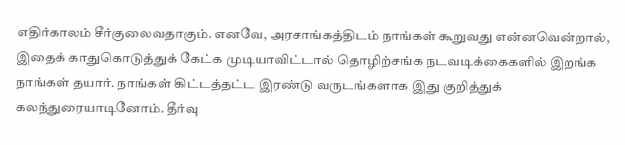எதிர்காலம் சீர்குலைவதாகும். எனவே, அரசாங்கத்திடம் நாங்கள் கூறுவது என்னவென்றால், இதைக் காதுகொடுத்துக் கேட்க முடியாவிட்டால் தொழிற்சங்க நடவடிக்கைகளில் இறங்க நாங்கள் தயார். நாங்கள் கிட்டத்தட்ட இரண்டு வருடங்களாக இது குறித்துக் கலந்துரையாடினோம். தீர்வு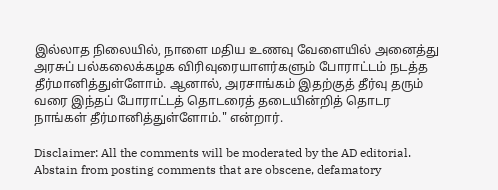இல்லாத நிலையில், நாளை மதிய உணவு வேளையில் அனைத்து அரசுப் பல்கலைக்கழக விரிவுரையாளர்களும் போராட்டம் நடத்த தீர்மானித்துள்ளோம். ஆனால், அரசாங்கம் இதற்குத் தீர்வு தரும் வரை இந்தப் போராட்டத் தொடரைத் தடையின்றித் தொடர நாங்கள் தீர்மானித்துள்ளோம்." என்றார்.

Disclaimer: All the comments will be moderated by the AD editorial. Abstain from posting comments that are obscene, defamatory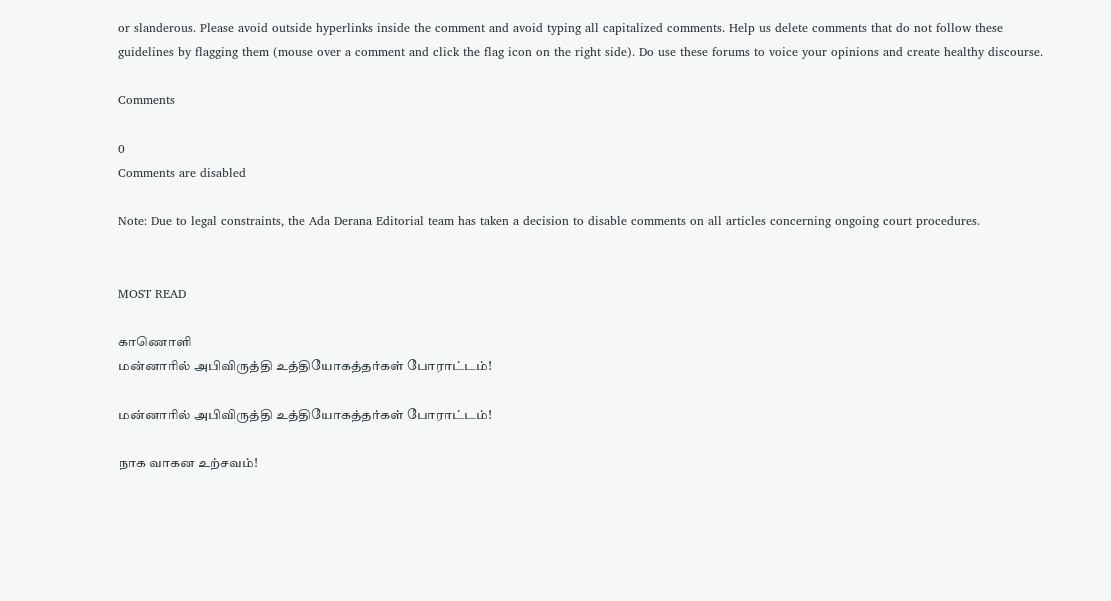or slanderous. Please avoid outside hyperlinks inside the comment and avoid typing all capitalized comments. Help us delete comments that do not follow these guidelines by flagging them (mouse over a comment and click the flag icon on the right side). Do use these forums to voice your opinions and create healthy discourse.

Comments

0
Comments are disabled

Note: Due to legal constraints, the Ada Derana Editorial team has taken a decision to disable comments on all articles concerning ongoing court procedures.


MOST READ

காணொளி
மன்னாரில் அபிவிருத்தி உத்தியோகத்தர்கள் போராட்டம்!

மன்னாரில் அபிவிருத்தி உத்தியோகத்தர்கள் போராட்டம்!

நாக வாகன உற்சவம்!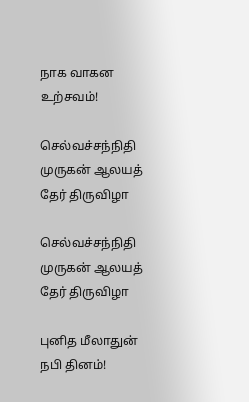நாக வாகன உற்சவம்!

செல்வச்சந்நிதி முருகன் ஆலயத் தேர் திருவிழா

செல்வச்சந்நிதி முருகன் ஆலயத் தேர் திருவிழா

புனித மீலாதுன் நபி தினம்!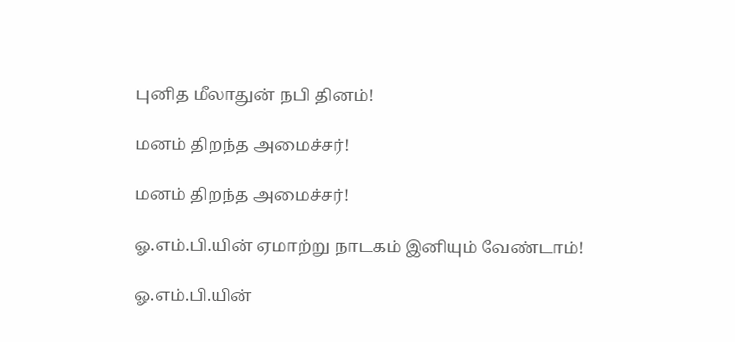புனித மீலாதுன் நபி தினம்!

மனம் திறந்த அமைச்சர்!

மனம் திறந்த அமைச்சர்!

ஓ.எம்.பி.யின் ஏமாற்று நாடகம் இனியும் வேண்டாம்!

ஓ.எம்.பி.யின்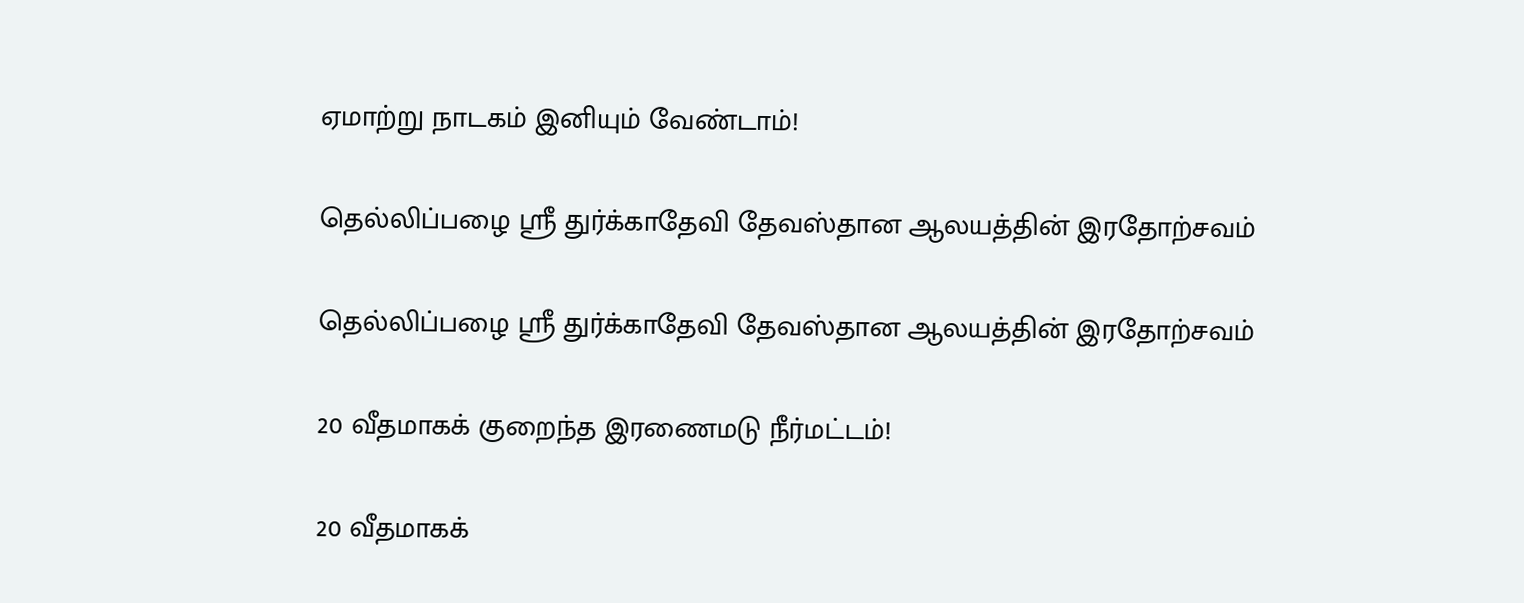ஏமாற்று நாடகம் இனியும் வேண்டாம்!

தெல்லிப்பழை ஸ்ரீ துர்க்காதேவி தேவஸ்தான ஆலயத்தின் இரதோற்சவம்

தெல்லிப்பழை ஸ்ரீ துர்க்காதேவி தேவஸ்தான ஆலயத்தின் இரதோற்சவம்

20 வீதமாகக் குறைந்த இரணைமடு நீர்மட்டம்!

20 வீதமாகக்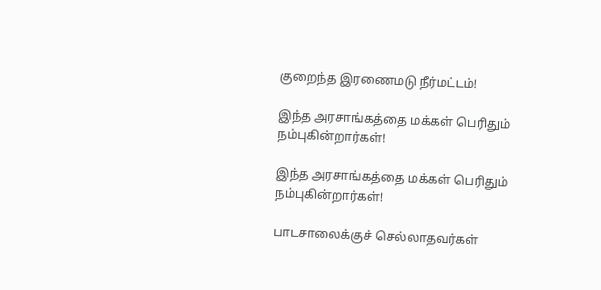குறைந்த இரணைமடு நீர்மட்டம்!

இந்த அரசாங்கத்தை மக்கள் பெரிதும் நம்புகின்றார்கள்!

இந்த அரசாங்கத்தை மக்கள் பெரிதும் நம்புகின்றார்கள்!

பாடசாலைக்குச் செல்லாதவர்கள்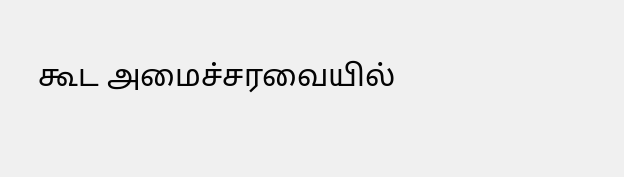கூட அமைச்சரவையில்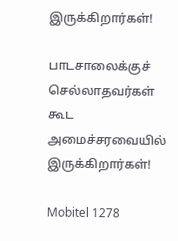இருக்கிறார்கள்!

பாடசாலைக்குச் செல்லாதவர்கள் கூட அமைச்சரவையில் இருக்கிறார்கள்!

Mobitel 1278